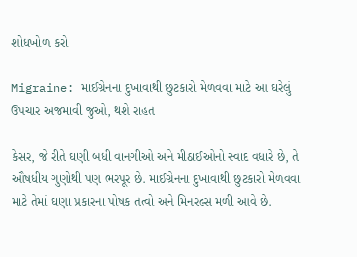શોધખોળ કરો

Migraine: માઈગ્રેનના દુખાવાથી છુટકારો મેળવવા માટે આ ઘરેલું ઉપચાર અજમાવી જુઓ, થશે રાહત

કેસર, જે રીતે ઘણી બધી વાનગીઓ અને મીઠાઈઓનો સ્વાદ વધારે છે, તે ઔષધીય ગુણોથી પણ ભરપૂર છે. માઈગ્રેનના દુખાવાથી છુટકારો મેળવવા માટે તેમાં ઘણા પ્રકારના પોષક તત્વો અને મિનરલ્સ મળી આવે છે.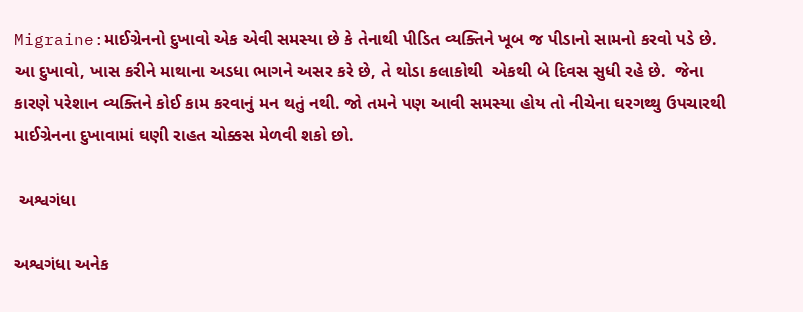Migraine:માઈગ્રેનનો દુખાવો એક એવી સમસ્યા છે કે તેનાથી પીડિત વ્યક્તિને ખૂબ જ પીડાનો સામનો કરવો પડે છે. આ દુખાવો, ખાસ કરીને માથાના અડધા ભાગને અસર કરે છે, તે થોડા કલાકોથી  એકથી બે દિવસ સુધી રહે છે.  જેના કારણે પરેશાન વ્યક્તિને કોઈ કામ કરવાનું મન થતું નથી. જો તમને પણ આવી સમસ્યા હોય તો નીચેના ઘરગથ્થુ ઉપચારથી માઈગ્રેનના દુખાવામાં ઘણી રાહત ચોક્કસ મેળવી શકો છો.

 અશ્વગંધા

અશ્વગંધા અનેક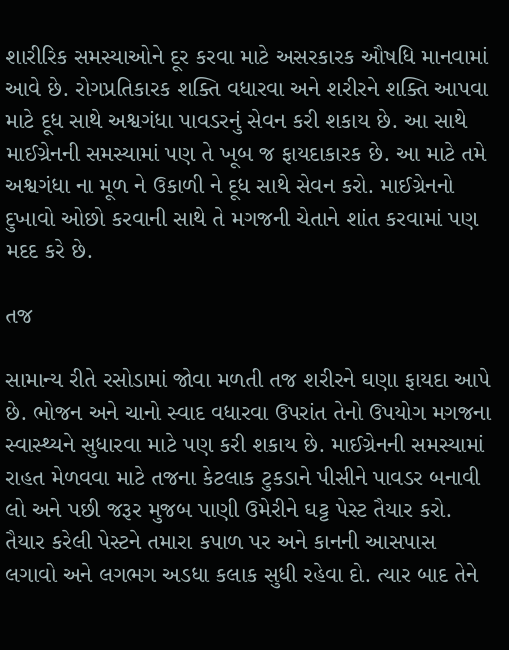શારીરિક સમસ્યાઓને દૂર કરવા માટે અસરકારક ઔષધિ માનવામાં આવે છે. રોગપ્રતિકારક શક્તિ વધારવા અને શરીરને શક્તિ આપવા માટે દૂધ સાથે અશ્વગંધા પાવડરનું સેવન કરી શકાય છે. આ સાથે માઈગ્રેનની સમસ્યામાં પણ તે ખૂબ જ ફાયદાકારક છે. આ માટે તમે અશ્વગંધા ના મૂળ ને ઉકાળી ને દૂધ સાથે સેવન કરો. માઈગ્રેનનો દુખાવો ઓછો કરવાની સાથે તે મગજની ચેતાને શાંત કરવામાં પણ મદદ કરે છે.

તજ

સામાન્ય રીતે રસોડામાં જોવા મળતી તજ શરીરને ઘણા ફાયદા આપે છે. ભોજન અને ચાનો સ્વાદ વધારવા ઉપરાંત તેનો ઉપયોગ મગજના સ્વાસ્થ્યને સુધારવા માટે પણ કરી શકાય છે. માઈગ્રેનની સમસ્યામાં રાહત મેળવવા માટે તજના કેટલાક ટુકડાને પીસીને પાવડર બનાવી લો અને પછી જરૂર મુજબ પાણી ઉમેરીને ઘટ્ટ પેસ્ટ તૈયાર કરો. તૈયાર કરેલી પેસ્ટને તમારા કપાળ પર અને કાનની આસપાસ લગાવો અને લગભગ અડધા કલાક સુધી રહેવા દો. ત્યાર બાદ તેને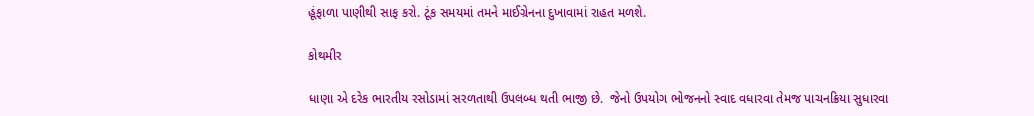હૂંફાળા પાણીથી સાફ કરો. ટૂંક સમયમાં તમને માઈગ્રેનના દુખાવામાં રાહત મળશે.

કોથમીર

ધાણા એ દરેક ભારતીય રસોડામાં સરળતાથી ઉપલબ્ધ થતી ભાજી છે.  જેનો ઉપયોગ ભોજનનો સ્વાદ વધારવા તેમજ પાચનક્રિયા સુધારવા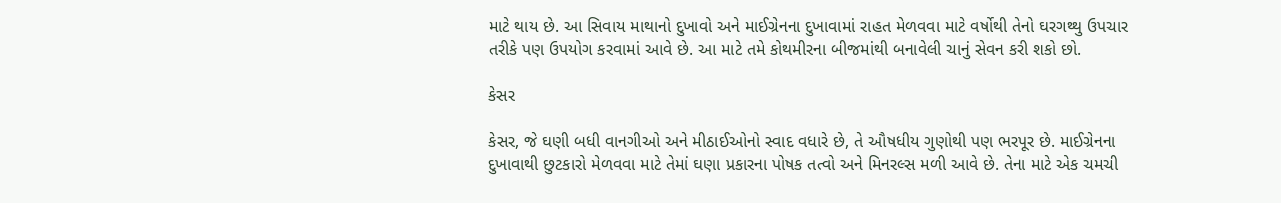માટે થાય છે. આ સિવાય માથાનો દુખાવો અને માઈગ્રેનના દુખાવામાં રાહત મેળવવા માટે વર્ષોથી તેનો ઘરગથ્થુ ઉપચાર તરીકે પણ ઉપયોગ કરવામાં આવે છે. આ માટે તમે કોથમીરના બીજમાંથી બનાવેલી ચાનું સેવન કરી શકો છો.

કેસર

કેસર, જે ઘણી બધી વાનગીઓ અને મીઠાઈઓનો સ્વાદ વધારે છે, તે ઔષધીય ગુણોથી પણ ભરપૂર છે. માઈગ્રેનના દુખાવાથી છુટકારો મેળવવા માટે તેમાં ઘણા પ્રકારના પોષક તત્વો અને મિનરલ્સ મળી આવે છે. તેના માટે એક ચમચી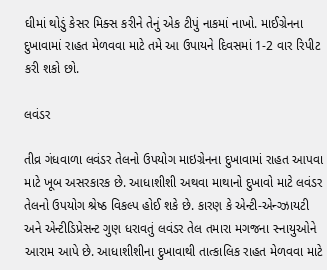ઘીમાં થોડું કેસર મિક્સ કરીને તેનું એક ટીપું નાકમાં નાખો. માઈગ્રેનના દુખાવામાં રાહત મેળવવા માટે તમે આ ઉપાયને દિવસમાં 1-2 વાર રિપીટ કરી શકો છો.

લવંડર

તીવ્ર ગંધવાળા લવંડર તેલનો ઉપયોગ માઇગ્રેનના દુખાવામાં રાહત આપવા માટે ખૂબ અસરકારક છે. આધાશીશી અથવા માથાનો દુખાવો માટે લવંડર તેલનો ઉપયોગ શ્રેષ્ઠ વિકલ્પ હોઈ શકે છે. કારણ કે એન્ટી-એન્ગ્ઝાયટી અને એન્ટીડિપ્રેસન્ટ ગુણ ધરાવતું લવંડર તેલ તમારા મગજના સ્નાયુઓને આરામ આપે છે. આધાશીશીના દુખાવાથી તાત્કાલિક રાહત મેળવવા માટે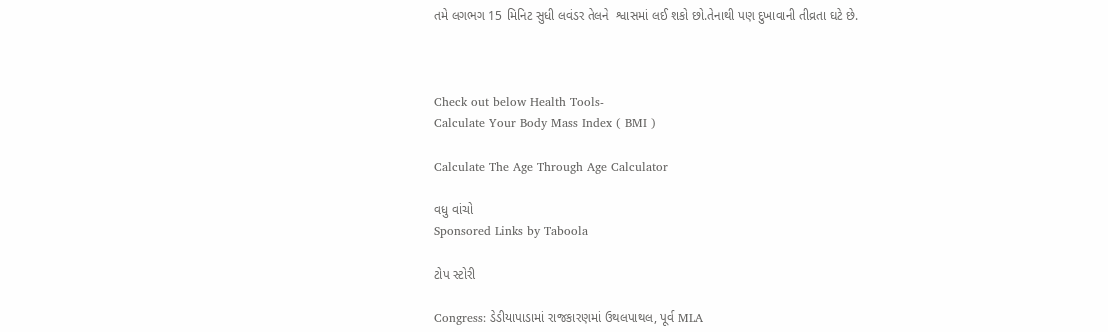તમે લગભગ 15 મિનિટ સુધી લવંડર તેલને  શ્વાસમાં લઈ શકો છો.તેનાથી પણ દુખાવાની તીવ્રતા ઘટે છે.



Check out below Health Tools-
Calculate Your Body Mass Index ( BMI )

Calculate The Age Through Age Calculator

વધુ વાંચો
Sponsored Links by Taboola

ટોપ સ્ટોરી

Congress: ડેડીયાપાડામાં રાજકારણમાં ઉથલપાથલ, પૂર્વ MLA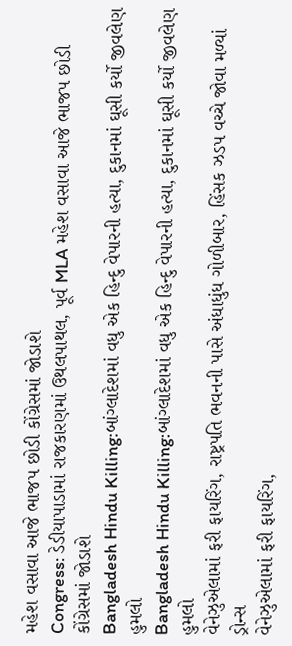મહેશ વસાવા આજે ભાજપ છોડી કોંગ્રેસમાં જોડાશે
Congress: ડેડીયાપાડામાં રાજકારણમાં ઉથલપાથલ, પૂર્વ MLA મહેશ વસાવા આજે ભાજપ છોડી કોંગ્રેસમાં જોડાશે
Bangladesh Hindu Killing:બાંગ્લાદેશમાં વધુ એક હિન્દુ વેપારની હત્યા, દુકાનમાં ઘૂસી કર્યો જીવલેણ હુમલો
Bangladesh Hindu Killing:બાંગ્લાદેશમાં વધુ એક હિન્દુ વેપારની હત્યા, દુકાનમાં ઘૂસી કર્યો જીવલેણ હુમલો
વેનેઝુએલામાં ફરી ફાયરિંગ, રાષ્ટ્રપતિ ભવનની પાસે અંધાધુંધ ગોળીબાર, હિંસક ઝડપ વચ્ચે જોવા મળ્યાં ડ્રોન્સ
વેનેઝુએલામાં ફરી ફાયરિંગ,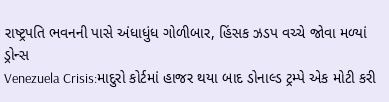રાષ્ટ્રપતિ ભવનની પાસે અંધાધુંધ ગોળીબાર, હિંસક ઝડપ વચ્ચે જોવા મળ્યાં ડ્રોન્સ
Venezuela Crisis:માદુરો કોર્ટમાં હાજર થયા બાદ ડોનાલ્ડ ટ્રમ્પે એક મોટી કરી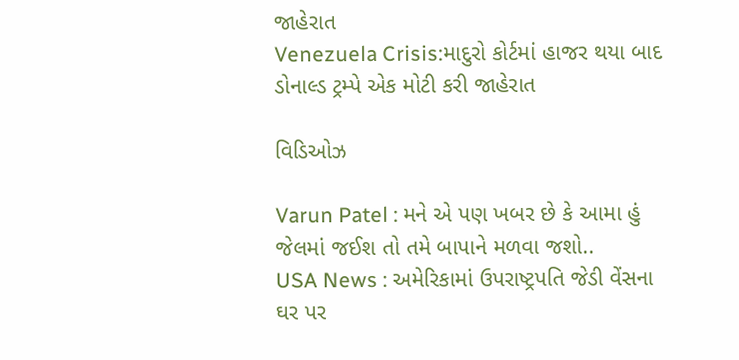જાહેરાત
Venezuela Crisis:માદુરો કોર્ટમાં હાજર થયા બાદ ડોનાલ્ડ ટ્રમ્પે એક મોટી કરી જાહેરાત

વિડિઓઝ

Varun Patel : મને એ પણ ખબર છે કે આમા હું જેલમાં જઈશ તો તમે બાપાને મળવા જશો..
USA News : અમેરિકામાં ઉપરાષ્ટ્રપતિ જેડી વેંસના ઘર પર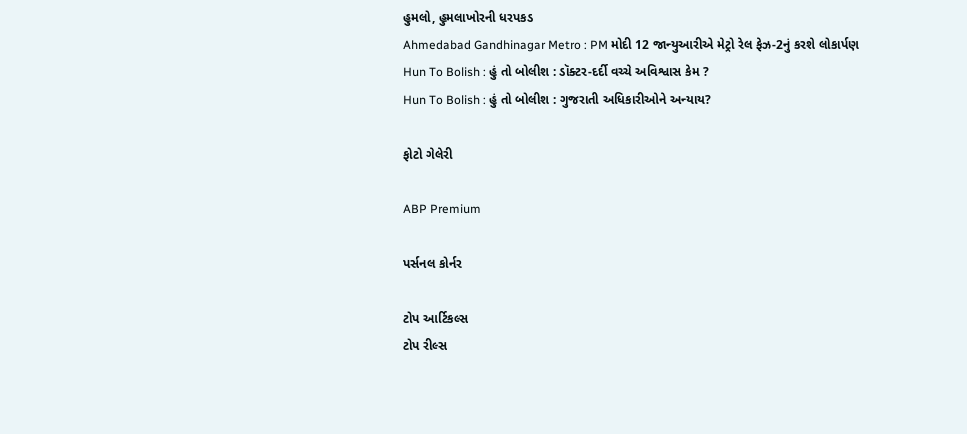હુમલો, હુમલાખોરની ધરપકડ
Ahmedabad Gandhinagar Metro : PM મોદી 12 જાન્યુઆરીએ મેટ્રો રેલ ફેઝ-2નું કરશે લોકાર્પણ
Hun To Bolish : હું તો બોલીશ : ડૉક્ટર-દર્દી વચ્ચે અવિશ્વાસ કેમ ?
Hun To Bolish : હું તો બોલીશ : ગુજરાતી અધિકારીઓને અન્યાય?

ફોટો ગેલેરી

ABP Premium

પર્સનલ કોર્નર

ટોપ આર્ટિકલ્સ
ટોપ રીલ્સ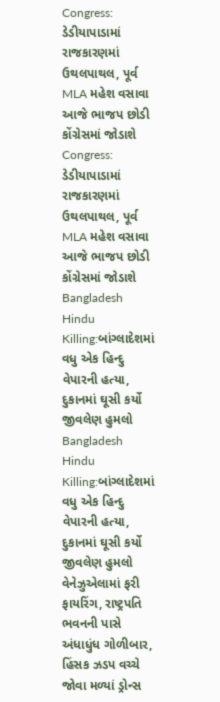Congress: ડેડીયાપાડામાં રાજકારણમાં ઉથલપાથલ, પૂર્વ MLA મહેશ વસાવા આજે ભાજપ છોડી કોંગ્રેસમાં જોડાશે
Congress: ડેડીયાપાડામાં રાજકારણમાં ઉથલપાથલ, પૂર્વ MLA મહેશ વસાવા આજે ભાજપ છોડી કોંગ્રેસમાં જોડાશે
Bangladesh Hindu Killing:બાંગ્લાદેશમાં વધુ એક હિન્દુ વેપારની હત્યા, દુકાનમાં ઘૂસી કર્યો જીવલેણ હુમલો
Bangladesh Hindu Killing:બાંગ્લાદેશમાં વધુ એક હિન્દુ વેપારની હત્યા, દુકાનમાં ઘૂસી કર્યો જીવલેણ હુમલો
વેનેઝુએલામાં ફરી ફાયરિંગ, રાષ્ટ્રપતિ ભવનની પાસે અંધાધુંધ ગોળીબાર, હિંસક ઝડપ વચ્ચે જોવા મળ્યાં ડ્રોન્સ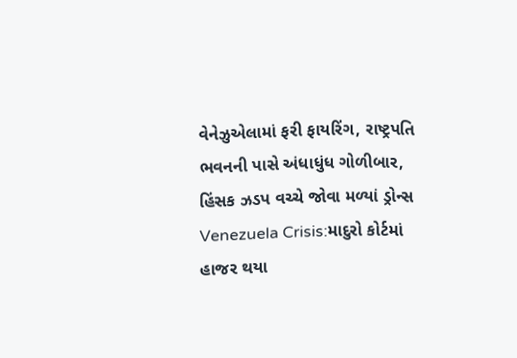વેનેઝુએલામાં ફરી ફાયરિંગ, રાષ્ટ્રપતિ ભવનની પાસે અંધાધુંધ ગોળીબાર, હિંસક ઝડપ વચ્ચે જોવા મળ્યાં ડ્રોન્સ
Venezuela Crisis:માદુરો કોર્ટમાં હાજર થયા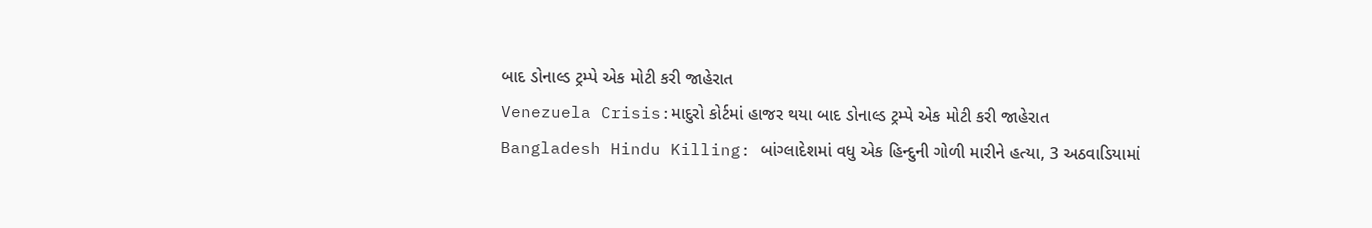બાદ ડોનાલ્ડ ટ્રમ્પે એક મોટી કરી જાહેરાત
Venezuela Crisis:માદુરો કોર્ટમાં હાજર થયા બાદ ડોનાલ્ડ ટ્રમ્પે એક મોટી કરી જાહેરાત
Bangladesh Hindu Killing: બાંગ્લાદેશમાં વધુ એક હિન્દુની ગોળી મારીને હત્યા, 3 અઠવાડિયામાં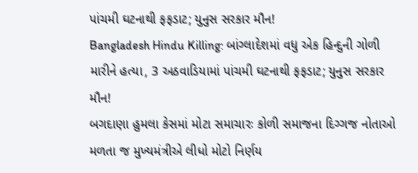પાંચમી ઘટનાથી ફફડાટ; યુનુસ સરકાર મૌન!
Bangladesh Hindu Killing: બાંગ્લાદેશમાં વધુ એક હિન્દુની ગોળી મારીને હત્યા, 3 અઠવાડિયામાં પાંચમી ઘટનાથી ફફડાટ; યુનુસ સરકાર મૌન!
બગદાણા હુમલા કેસમાં મોટા સમાચારઃ કોળી સમાજના દિગ્ગજ નોતાઓ મળતા જ મુખ્યમંત્રીએ લીધો મોટો નિર્ણય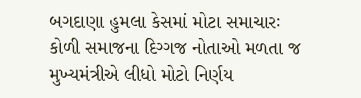બગદાણા હુમલા કેસમાં મોટા સમાચારઃ કોળી સમાજના દિગ્ગજ નોતાઓ મળતા જ મુખ્યમંત્રીએ લીધો મોટો નિર્ણય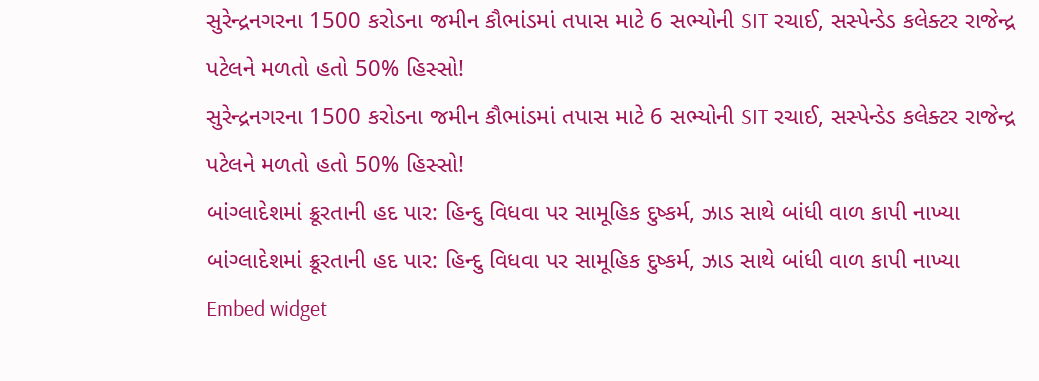સુરેન્દ્રનગરના 1500 કરોડના જમીન કૌભાંડમાં તપાસ માટે 6 સભ્યોની SIT રચાઈ, સસ્પેન્ડેડ કલેક્ટર રાજેન્દ્ર પટેલને મળતો હતો 50% હિસ્સો!
સુરેન્દ્રનગરના 1500 કરોડના જમીન કૌભાંડમાં તપાસ માટે 6 સભ્યોની SIT રચાઈ, સસ્પેન્ડેડ કલેક્ટર રાજેન્દ્ર પટેલને મળતો હતો 50% હિસ્સો!
બાંગ્લાદેશમાં ક્રૂરતાની હદ પાર: હિન્દુ વિધવા પર સામૂહિક દુષ્કર્મ, ઝાડ સાથે બાંધી વાળ કાપી નાખ્યા
બાંગ્લાદેશમાં ક્રૂરતાની હદ પાર: હિન્દુ વિધવા પર સામૂહિક દુષ્કર્મ, ઝાડ સાથે બાંધી વાળ કાપી નાખ્યા
Embed widget